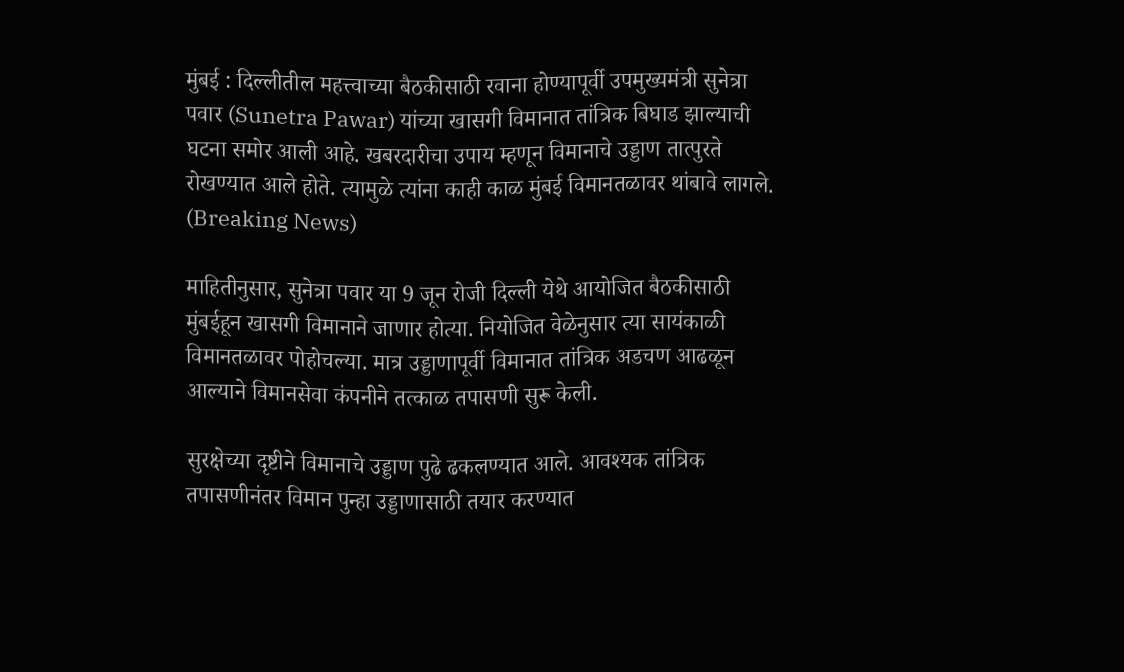मुंबई : दिल्लीतील महत्त्वाच्या बैठकीसाठी रवाना होण्यापूर्वी उपमुख्यमंत्री सुनेत्रा पवार (Sunetra Pawar) यांच्या खासगी विमानात तांत्रिक बिघाड झाल्याची घटना समोर आली आहे. खबरदारीचा उपाय म्हणून विमानाचे उड्डाण तात्पुरते रोखण्यात आले होते. त्यामुळे त्यांना काही काळ मुंबई विमानतळावर थांबावे लागले. (Breaking News)

माहितीनुसार, सुनेत्रा पवार या 9 जून रोजी दिल्ली येथे आयोजित बैठकीसाठी मुंबईहून खासगी विमानाने जाणार होत्या. नियोजित वेळेनुसार त्या सायंकाळी विमानतळावर पोहोचल्या. मात्र उड्डाणापूर्वी विमानात तांत्रिक अडचण आढळून आल्याने विमानसेवा कंपनीने तत्काळ तपासणी सुरू केली.

सुरक्षेच्या दृष्टीने विमानाचे उड्डाण पुढे ढकलण्यात आले. आवश्यक तांत्रिक तपासणीनंतर विमान पुन्हा उड्डाणासाठी तयार करण्यात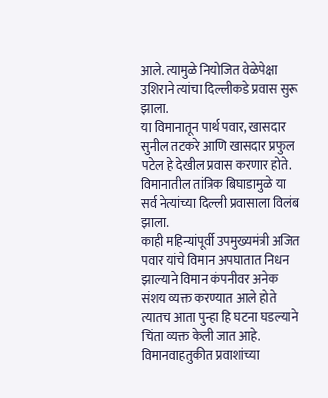आले. त्यामुळे नियोजित वेळेपेक्षा उशिराने त्यांचा दिल्लीकडे प्रवास सुरू झाला.
या विमानातून पार्थ पवार, खासदार सुनील तटकरे आणि खासदार प्रफुल पटेल हे देखील प्रवास करणार होते. विमानातील तांत्रिक बिघाडामुळे या सर्व नेत्यांच्या दिल्ली प्रवासाला विलंब झाला.
काही महिन्यांपूर्वी उपमुख्यमंत्री अजित पवार यांचे विमान अपघातात निधन झाल्याने विमान कंपनीवर अनेक संशय व्यक्त करण्यात आले होते त्यातच आता पुन्हा हि घटना घडल्याने चिंता व्यक्त केली जात आहे.
विमानवाहतुकीत प्रवाशांच्या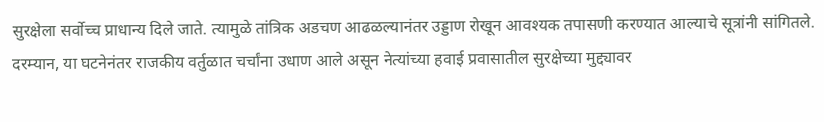सुरक्षेला सर्वोच्च प्राधान्य दिले जाते. त्यामुळे तांत्रिक अडचण आढळल्यानंतर उड्डाण रोखून आवश्यक तपासणी करण्यात आल्याचे सूत्रांनी सांगितले.
दरम्यान, या घटनेनंतर राजकीय वर्तुळात चर्चांना उधाण आले असून नेत्यांच्या हवाई प्रवासातील सुरक्षेच्या मुद्द्यावर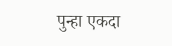पुन्हा एकदा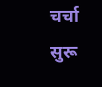चर्चा सुरू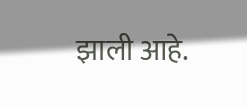झाली आहे.